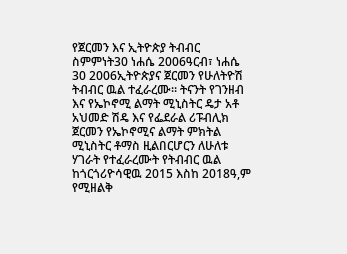የጀርመን እና ኢትዮጵያ ትብብር ስምምነት30 ነሐሴ 2006ዓርብ፣ ነሐሴ 30 2006ኢትዮጵያና ጀርመን የሁለትዮሽ ትብብር ዉል ተፈራረሙ። ትናንት የገንዘብ እና የኤኮኖሚ ልማት ሚኒስትር ዴታ አቶ አህመድ ሽዴ እና የፌደራል ሪፑብሊክ ጀርመን የኤኮኖሚና ልማት ምክትል ሚኒስትር ቶማስ ዚልበርሆርን ለሁለቱ ሃገራት የተፈራረሙት የትብብር ዉል ከጎርጎሪዮሳዊዉ 2015 እስከ 2018ዓ,ም የሚዘልቅ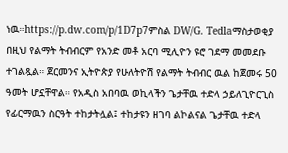ነዉ።https://p.dw.com/p/1D7p7ምስል DW/G. Tedlaማስታወቂያ በዚህ የልማት ትብብርም የአንድ መቶ አርባ ሚሊዮን ዩሮ ገደማ መመደቡ ተገልጿል። ጀርመንና ኢትዮጵያ የሁለትዮሽ የልማት ትብብር ዉል ከጀመሩ 50 ዓመት ሆኗቸዋል። የአዲስ አበባዉ ወኪላችን ጌታቸዉ ተድላ ኃይለጊዮርጊስ የፊርማዉን ስርዓት ተከታትሏል፤ ተከታዩን ዘገባ ልኮልናል ጌታቸዉ ተድላ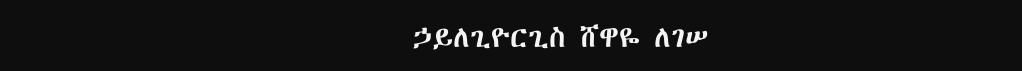ኃይለጊዮርጊስ ሸዋዬ ለገሠ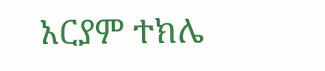አርያም ተክሌ